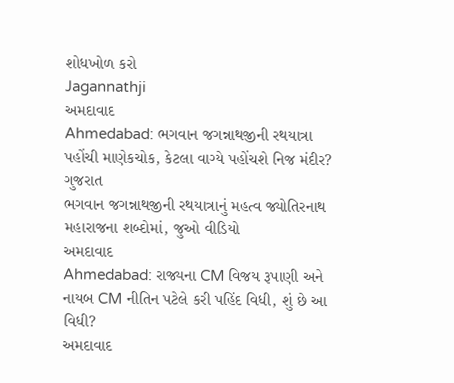શોધખોળ કરો
Jagannathji
અમદાવાદ
Ahmedabad: ભગવાન જગન્નાથજીની રથયાત્રા પહોંચી માણેકચોક, કેટલા વાગ્યે પહોંચશે નિજ મંદીર?
ગુજરાત
ભગવાન જગન્નાથજીની રથયાત્રાનું મહત્વ જ્યોતિરનાથ મહારાજના શબ્દોમાં, જુઓ વીડિયો
અમદાવાદ
Ahmedabad: રાજ્યના CM વિજય રૂપાણી અને નાયબ CM નીતિન પટેલે કરી પહિંદ વિધી, શું છે આ વિધી?
અમદાવાદ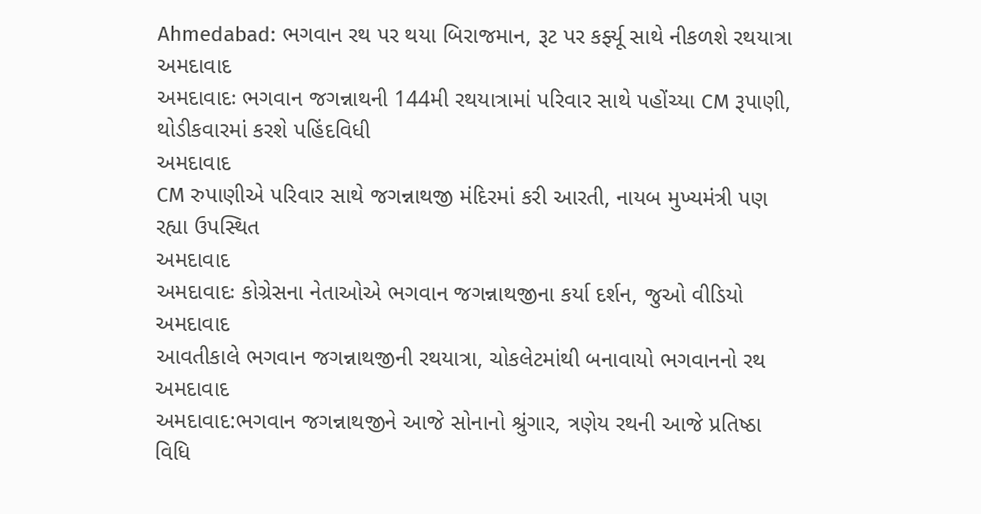Ahmedabad: ભગવાન રથ પર થયા બિરાજમાન, રૂટ પર કર્ફ્યૂ સાથે નીકળશે રથયાત્રા
અમદાવાદ
અમદાવાદઃ ભગવાન જગન્નાથની 144મી રથયાત્રામાં પરિવાર સાથે પહોંચ્યા CM રૂપાણી, થોડીકવારમાં કરશે પહિંદવિધી
અમદાવાદ
CM રુપાણીએ પરિવાર સાથે જગન્નાથજી મંદિરમાં કરી આરતી, નાયબ મુખ્યમંત્રી પણ રહ્યા ઉપસ્થિત
અમદાવાદ
અમદાવાદઃ કોગ્રેસના નેતાઓએ ભગવાન જગન્નાથજીના કર્યા દર્શન, જુઓ વીડિયો
અમદાવાદ
આવતીકાલે ભગવાન જગન્નાથજીની રથયાત્રા, ચોકલેટમાંથી બનાવાયો ભગવાનનો રથ
અમદાવાદ
અમદાવાદ:ભગવાન જગન્નાથજીને આજે સોનાનો શ્રુંગાર, ત્રણેય રથની આજે પ્રતિષ્ઠા વિધિ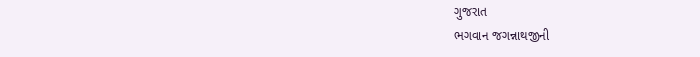ગુજરાત
ભગવાન જગન્નાથજીની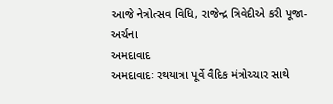આજે નેત્રોત્સવ વિધિ, રાજેન્દ્ર ત્રિવેદીએ કરી પૂજા-અર્ચના
અમદાવાદ
અમદાવાદઃ રથયાત્રા પૂર્વે વૈદિક મંત્રોચ્ચાર સાથે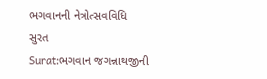ભગવાનની નેત્રોત્સવવિધિ
સુરત
Surat:ભગવાન જગન્નાથજીની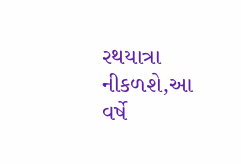રથયાત્રા નીકળશે,આ વર્ષે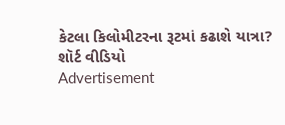કેટલા કિલોમીટરના રૂટમાં કઢાશે યાત્રા?
શૉર્ટ વીડિયો
Advertisement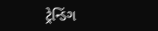ટ્રેન્ડિંગ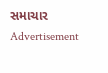સમાચાર
Advertisement